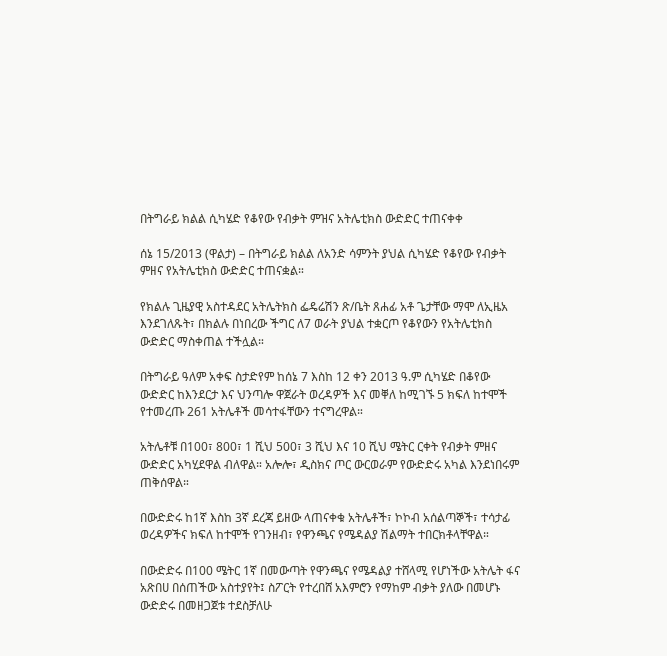በትግራይ ክልል ሲካሄድ የቆየው የብቃት ምዝና አትሌቲክስ ውድድር ተጠናቀቀ

ሰኔ 15/2013 (ዋልታ) – በትግራይ ክልል ለአንድ ሳምንት ያህል ሲካሄድ የቆየው የብቃት ምዘና የአትሌቲክስ ውድድር ተጠናቋል።

የክልሉ ጊዜያዊ አስተዳደር አትሌትክስ ፌዴሬሽን ጽ/ቤት ጸሐፊ አቶ ጌታቸው ማሞ ለኢዜአ እንደገለጹት፣ በክልሉ በነበረው ችግር ለ7 ወራት ያህል ተቋርጦ የቆየውን የአትሌቲክስ ውድድር ማስቀጠል ተችሏል።

በትግራይ ዓለም አቀፍ ስታድየም ከሰኔ 7 እስከ 12 ቀን 2013 ዓ.ም ሲካሄድ በቆየው ውድድር ከእንደርታ እና ህንጣሎ ዋጀራት ወረዳዎች እና መቐለ ከሚገኙ 5 ክፍለ ከተሞች የተመረጡ 261 አትሌቶች መሳተፋቸውን ተናግረዋል።

አትሌቶቹ በ100፣ 800፣ 1 ሺህ 500፣ 3 ሺህ እና 10 ሺህ ሜትር ርቀት የብቃት ምዘና ውድድር አካሂደዋል ብለዋል። አሎሎ፣ ዲስክና ጦር ውርወራም የውድድሩ አካል እንደነበሩም ጠቅሰዋል።

በውድድሩ ከ1ኛ እስከ 3ኛ ደረጃ ይዘው ላጠናቀቁ አትሌቶች፣ ኮኮብ አሰልጣኞች፣ ተሳታፊ ወረዳዎችና ክፍለ ከተሞች የገንዘብ፣ የዋንጫና የሜዳልያ ሽልማት ተበርክቶላቸዋል።

በውድድሩ በ100 ሜትር 1ኛ በመውጣት የዋንጫና የሜዳልያ ተሸላሚ የሆነችው አትሌት ፋና አጽበሀ በሰጠችው አስተያየት፤ ስፖርት የተረበሸ አእምሮን የማከም ብቃት ያለው በመሆኑ ውድድሩ በመዘጋጀቱ ተደስቻለሁ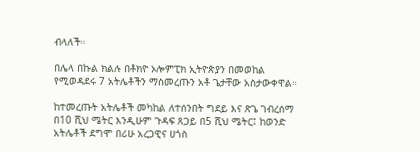ብላለች።

በሌላ በኩል ክልሉ በቶክዮ ኦሎምፒክ ኢትዮጵያን በመወከል የሚወዳደሩ 7 አትሌቶችን ማስመረጡን አቶ ጌታቸው አስታውቀዋል።

ከተመረጡት አትሌቶች መካከል ለተሰንበት ግደይ እና ጽጌ ገብረሰማ በ10 ሺህ ሜትር እንዲሁም ጉዳፍ ጸጋይ በ5 ሺህ ሜትር፤ ከወንድ አትሌቶች ደግሞ በሪሁ አረጋዊና ሀጎስ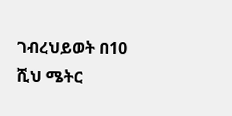ገብረህይወት በ10 ሺህ ሜትር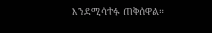እንደሚሳተፉ ጠቅሰዋል።